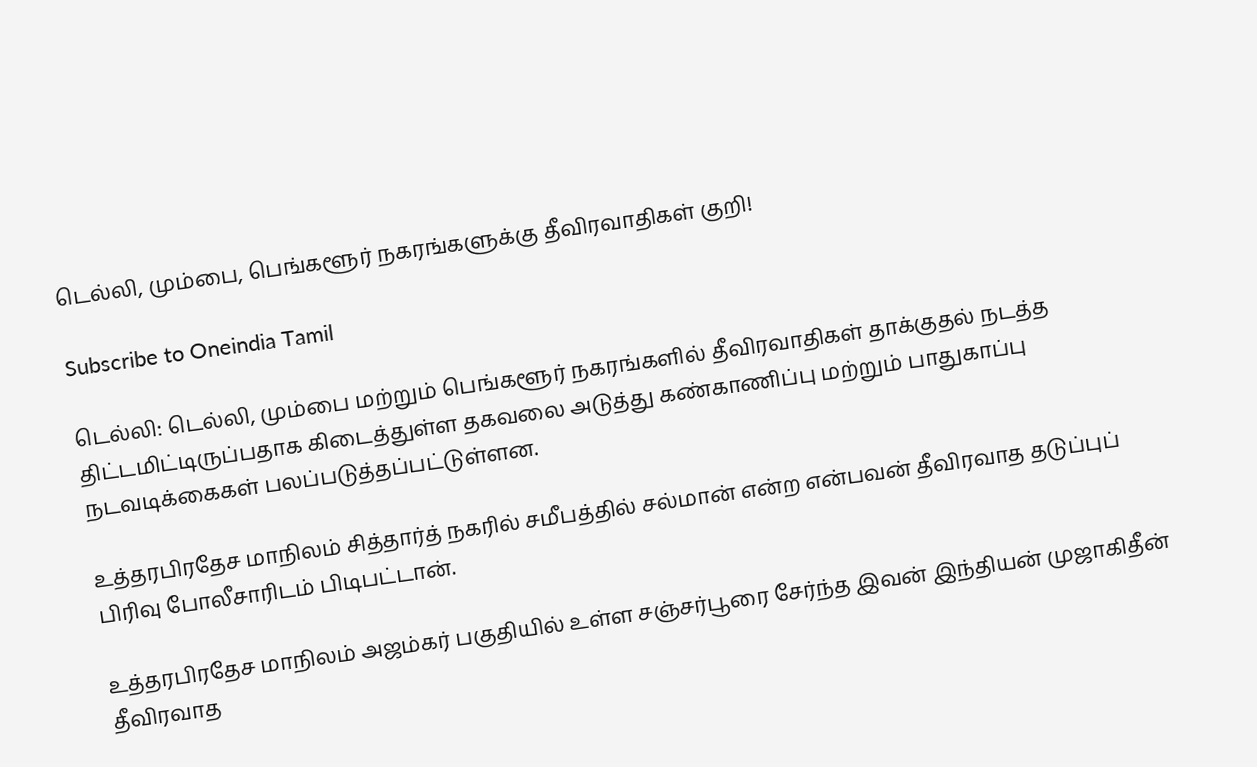டெல்லி, மும்பை, பெங்களூர் நகரங்களுக்கு தீவிரவாதிகள் குறி!

Subscribe to Oneindia Tamil

டெல்லி: டெல்லி, மும்பை மற்றும் பெங்களூர் நகரங்களில் தீவிரவாதிகள் தாக்குதல் நடத்த திட்டமிட்டிருப்பதாக கிடைத்துள்ள தகவலை அடுத்து கண்காணிப்பு மற்றும் பாதுகாப்பு நடவடிக்கைகள் பலப்படுத்தப்பட்டுள்ளன.

உத்தரபிரதேச மாநிலம் சித்தார்த் நகரில் சமீபத்தில் சல்மான் என்ற என்பவன் தீவிரவாத தடுப்புப் பிரிவு போலீசாரிடம் பிடிபட்டான்.

உத்தரபிரதேச மாநிலம் அஜம்கர் பகுதியில் உள்ள சஞ்சர்பூரை சேர்ந்த இவன் இந்தியன் முஜாகிதீன் தீவிரவாத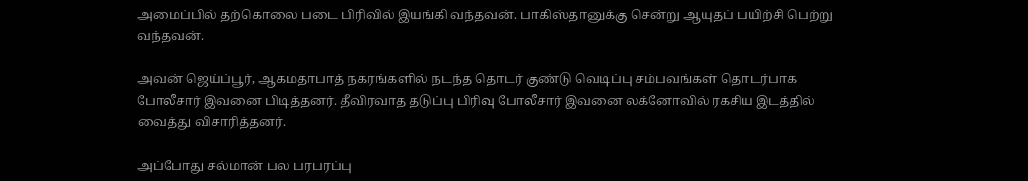அமைப்பில் தற்கொலை படை பிரிவில் இயங்கி வந்தவன். பாகிஸ்தானுக்கு சென்று ஆயுதப் பயிற்சி பெற்று வந்தவன்.

அவன் ஜெய்ப்பூர், ஆகமதாபாத் நகரங்களில் நடந்த தொடர் குண்டு வெடிப்பு சம்பவங்கள் தொடர்பாக போலீசார் இவனை பிடித்தனர். தீவிரவாத தடுப்பு பிரிவு போலீசார் இவனை லக்னோவில் ரகசிய இடத்தில் வைத்து விசாரித்தனர்.

அப்போது சல்மான் பல பரபரப்பு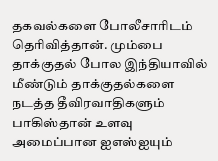தகவல்களை போலீசாரிடம் தெரிவித்தான். மும்பை தாக்குதல் போல இந்தியாவில் மீண்டும் தாக்குதல்களை நடத்த தீவிரவாதிகளும் பாகிஸ்தான் உளவு அமைப்பான ஐஎஸ்ஐயும்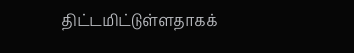திட்டமிட்டுள்ளதாகக்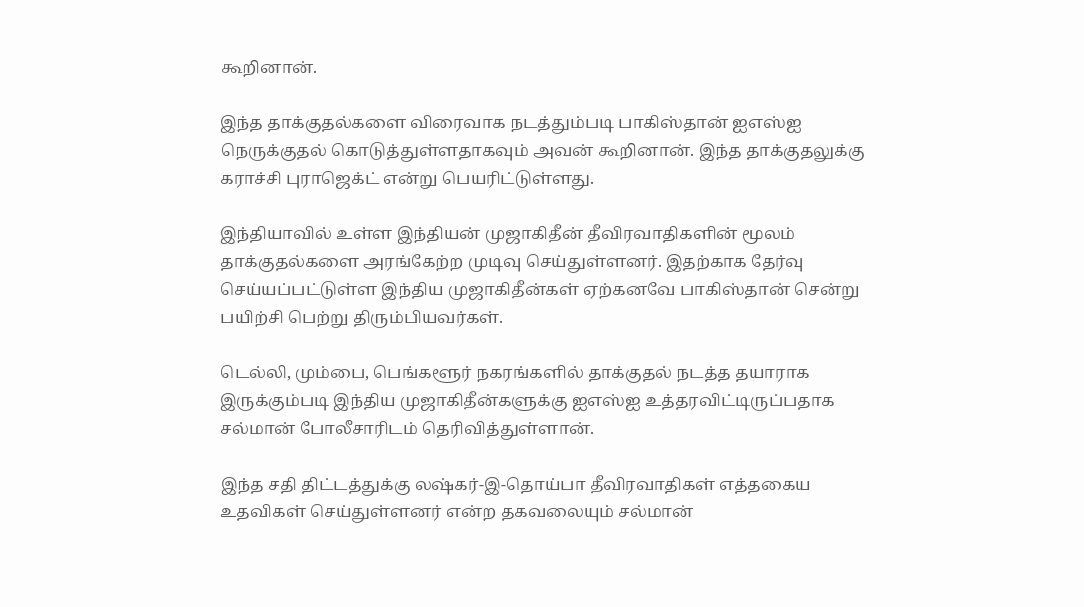கூறினான்.

இந்த தாக்குதல்களை விரைவாக நடத்தும்படி பாகிஸ்தான் ஐஎஸ்ஐ நெருக்குதல் கொடுத்துள்ளதாகவும் அவன் கூறினான். இந்த தாக்குதலுக்கு கராச்சி புராஜெக்ட் என்று பெயரிட்டுள்ளது.

இந்தியாவில் உள்ள இந்தியன் முஜாகிதீன் தீவிரவாதிகளின் மூலம் தாக்குதல்களை அரங்கேற்ற முடிவு செய்துள்ளனர். இதற்காக தேர்வு செய்யப்பட்டுள்ள இந்திய முஜாகிதீன்கள் ஏற்கனவே பாகிஸ்தான் சென்று பயிற்சி பெற்று திரும்பியவர்கள்.

டெல்லி, மும்பை, பெங்களூர் நகரங்களில் தாக்குதல் நடத்த தயாராக இருக்கும்படி இந்திய முஜாகிதீன்களுக்கு ஐஎஸ்ஐ உத்தரவிட்டிருப்பதாக சல்மான் போலீசாரிடம் தெரிவித்துள்ளான்.

இந்த சதி திட்டத்துக்கு லஷ்கர்-இ-தொய்பா தீவிரவாதிகள் எத்தகைய உதவிகள் செய்துள்ளனர் என்ற தகவலையும் சல்மான்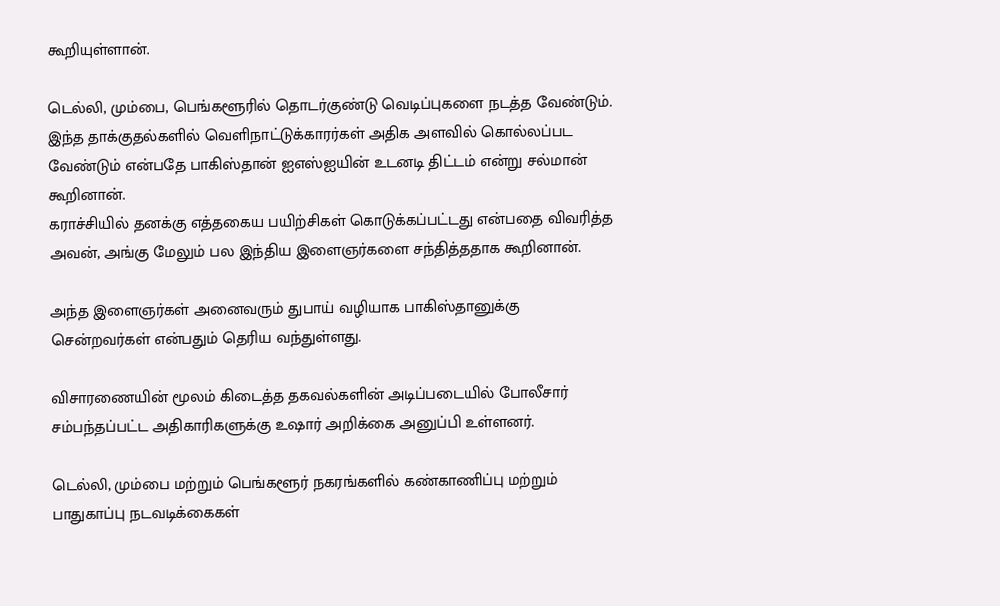கூறியுள்ளான்.

டெல்லி, மும்பை, பெங்களூரில் தொடர்குண்டு வெடிப்புகளை நடத்த வேண்டும். இந்த தாக்குதல்களில் வெளிநாட்டுக்காரர்கள் அதிக அளவில் கொல்லப்பட வேண்டும் என்பதே பாகிஸ்தான் ஐஎஸ்ஐயின் உடனடி திட்டம் என்று சல்மான் கூறினான்.
கராச்சியில் தனக்கு எத்தகைய பயிற்சிகள் கொடுக்கப்பட்டது என்பதை விவரித்த அவன், அங்கு மேலும் பல இந்திய இளைஞர்களை சந்தித்ததாக கூறினான்.

அந்த இளைஞர்கள் அனைவரும் துபாய் வழியாக பாகிஸ்தானுக்கு சென்றவர்கள் என்பதும் தெரிய வந்துள்ளது.

விசாரணையின் மூலம் கிடைத்த தகவல்களின் அடிப்படையில் போலீசார் சம்பந்தப்பட்ட அதிகாரிகளுக்கு உஷார் அறிக்கை அனுப்பி உள்ளனர்.

டெல்லி, மும்பை மற்றும் பெங்களூர் நகரங்களில் கண்காணிப்பு மற்றும் பாதுகாப்பு நடவடிக்கைகள்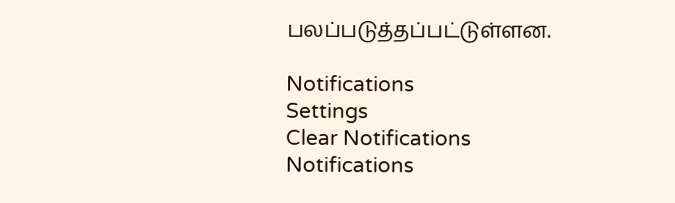பலப்படுத்தப்பட்டுள்ளன.

Notifications
Settings
Clear Notifications
Notifications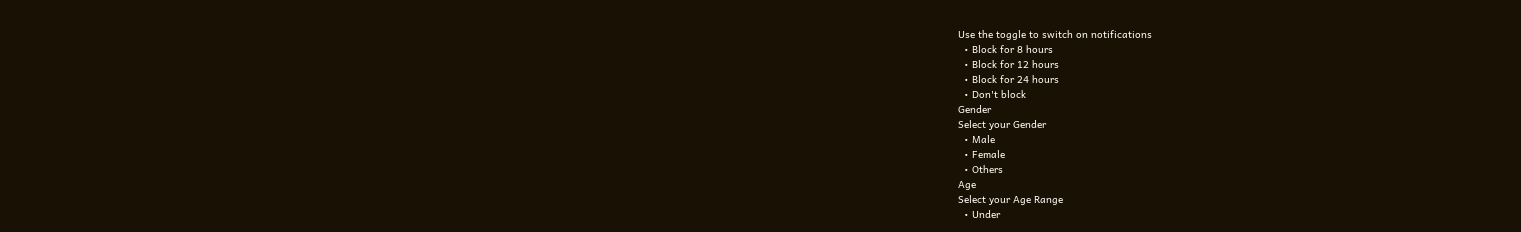Use the toggle to switch on notifications
  • Block for 8 hours
  • Block for 12 hours
  • Block for 24 hours
  • Don't block
Gender
Select your Gender
  • Male
  • Female
  • Others
Age
Select your Age Range
  • Under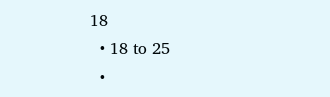18
  • 18 to 25
  •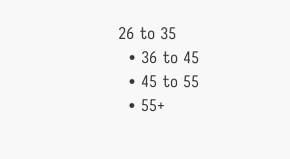26 to 35
  • 36 to 45
  • 45 to 55
  • 55+